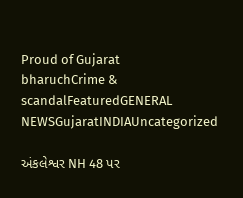Proud of Gujarat
bharuchCrime & scandalFeaturedGENERAL NEWSGujaratINDIAUncategorized

અંકલેશ્વર NH 48 પર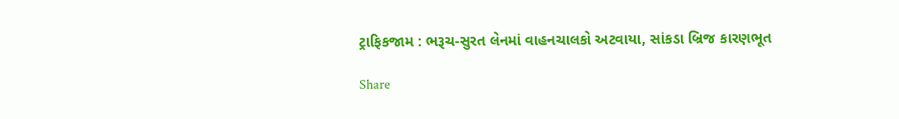ટ્રાફિકજામ : ભરૂચ-સુરત લેનમાં વાહનચાલકો અટવાયા, સાંકડા બ્રિજ કારણભૂત

Share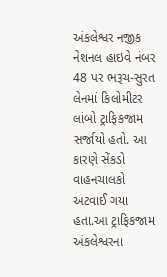અંકલેશ્વર નજીક નેશનલ હાઇવે નંબર 48 પર ભરૂચ-સુરત લેનમાં કિલોમીટર લાંબો ટ્રાફિકજામ સર્જાયો હતો. આ કારણે સેંકડો વાહનચાલકો અટવાઈ ગયા હતા.આ ટ્રાફિકજામ અંકલેશ્વરના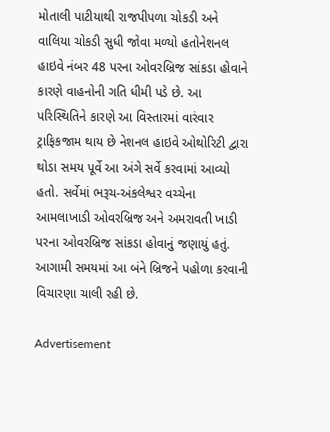મોતાલી પાટીયાથી રાજપીપળા ચોકડી અને વાલિયા ચોકડી સુધી જોવા મળ્યો હતોનેશનલ હાઇવે નંબર 48 પરના ઓવરબ્રિજ સાંકડા હોવાને કારણે વાહનોની ગતિ ધીમી પડે છે. આ પરિસ્થિતિને કારણે આ વિસ્તારમાં વારંવાર ટ્રાફિકજામ થાય છે નેશનલ હાઇવે ઓથોરિટી દ્વારા થોડા સમય પૂર્વે આ અંગે સર્વે કરવામાં આવ્યો હતો. સર્વેમાં ભરૂચ-અંકલેશ્વર વચ્ચેના આમલાખાડી ઓવરબ્રિજ અને અમરાવતી ખાડી પરના ઓવરબ્રિજ સાંકડા હોવાનું જણાયું હતું. આગામી સમયમાં આ બંને બ્રિજને પહોળા કરવાની વિચારણા ચાલી રહી છે.

Advertisement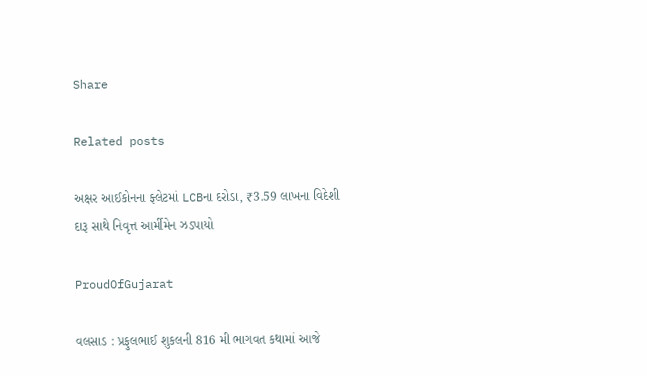Share

Related posts

અક્ષર આઈકોનના ફ્લેટમાં LCBના દરોડા, ₹3.59 લાખના વિદેશી દારૂ સાથે નિવૃત્ત આર્મીમેન ઝડપાયો

ProudOfGujarat

વલસાડ : પ્રફુલભાઈ શુકલની 816 મી ભાગવત કથામાં આજે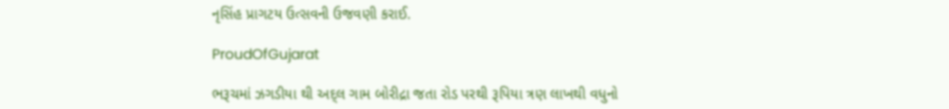નૃસિંહ પ્રાગટય ઉત્સવની ઉજવણી કરાઈ.

ProudOfGujarat

ભરૂચમાં ઝગડીયા થી અદ્લ ગામ બોરીદ્રા જતા રોડ પરથી રૂપિયા ત્રણ લાખથી વધુનો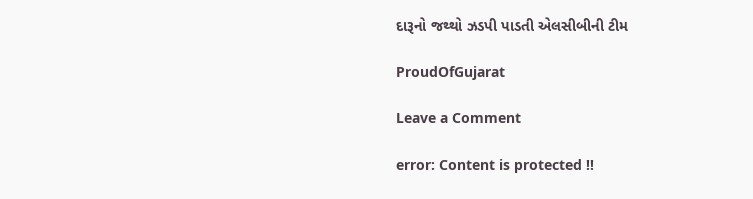દારૂનો જથ્થો ઝડપી પાડતી એલસીબીની ટીમ

ProudOfGujarat

Leave a Comment

error: Content is protected !!